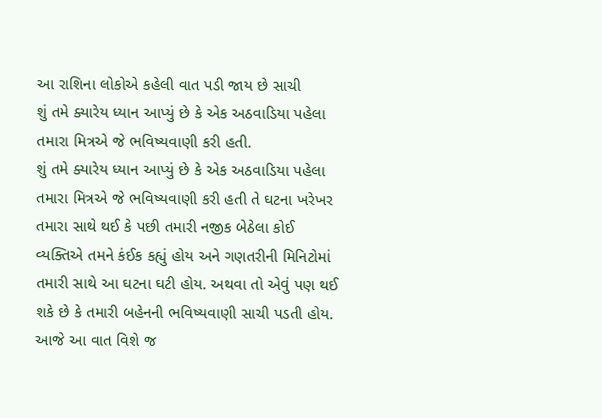આ રાશિના લોકોએ કહેલી વાત પડી જાય છે સાચી
શું તમે ક્યારેય ધ્યાન આપ્યું છે કે એક અઠવાડિયા પહેલા તમારા મિત્રએ જે ભવિષ્યવાણી કરી હતી.
શું તમે ક્યારેય ધ્યાન આપ્યું છે કે એક અઠવાડિયા પહેલા તમારા મિત્રએ જે ભવિષ્યવાણી કરી હતી તે ઘટના ખરેખર તમારા સાથે થઈ કે પછી તમારી નજીક બેઠેલા કોઈ વ્યક્તિએ તમને કંઈક કહ્યું હોય અને ગણતરીની મિનિટોમાં તમારી સાથે આ ઘટના ઘટી હોય. અથવા તો એવું પણ થઈ શકે છે કે તમારી બહેનની ભવિષ્યવાણી સાચી પડતી હોય.
આજે આ વાત વિશે જ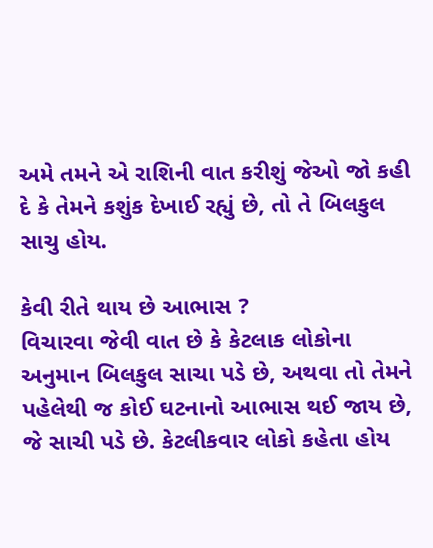અમે તમને એ રાશિની વાત કરીશું જેઓ જો કહી દે કે તેમને કશુંક દેખાઈ રહ્યું છે, તો તે બિલકુલ સાચુ હોય.

કેવી રીતે થાય છે આભાસ ?
વિચારવા જેવી વાત છે કે કેટલાક લોકોના અનુમાન બિલકુલ સાચા પડે છે, અથવા તો તેમને પહેલેથી જ કોઈ ઘટનાનો આભાસ થઈ જાય છે, જે સાચી પડે છે. કેટલીકવાર લોકો કહેતા હોય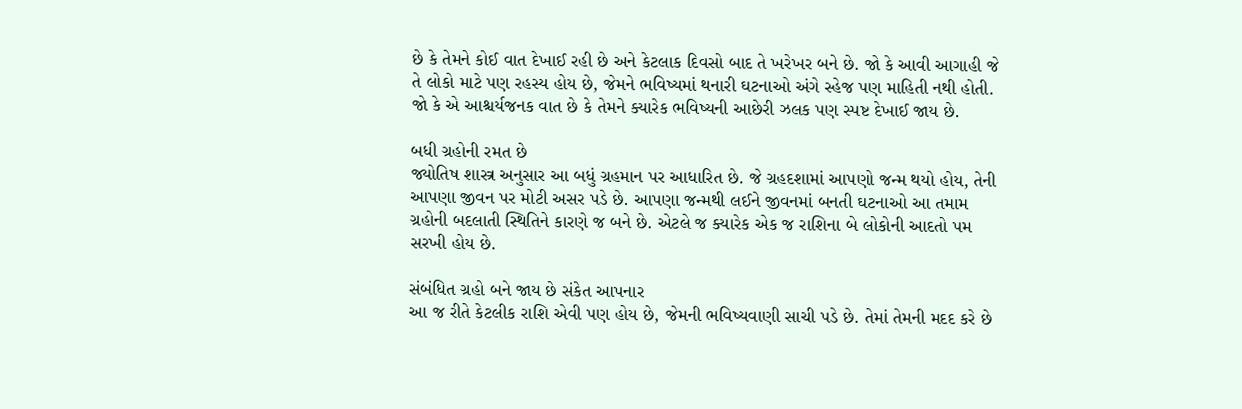છે કે તેમને કોઈ વાત દેખાઈ રહી છે અને કેટલાક દિવસો બાદ તે ખરેખર બને છે. જો કે આવી આગાહી જે તે લોકો માટે પણ રહસ્ય હોય છે, જેમને ભવિષ્યમાં થનારી ઘટનાઓ અંગે સ્હેજ પણ માહિતી નથી હોતી. જો કે એ આશ્ચર્યજનક વાત છે કે તેમને ક્યારેક ભવિષ્યની આછેરી ઝલક પણ સ્પષ્ટ દેખાઈ જાય છે.

બધી ગ્રહોની રમત છે
જ્યોતિષ શાસ્ત્ર અનુસાર આ બધું ગ્રહમાન પર આધારિત છે. જે ગ્રહદશામાં આપણો જન્મ થયો હોય, તેની આપણા જીવન પર મોટી અસર પડે છે. આપણા જન્મથી લઈને જીવનમાં બનતી ઘટનાઓ આ તમામ ગ્રહોની બદલાતી સ્થિતિને કારણે જ બને છે. એટલે જ ક્યારેક એક જ રાશિના બે લોકોની આદતો પમ સરખી હોય છે.

સંબંધિત ગ્રહો બને જાય છે સંકેત આપનાર
આ જ રીતે કેટલીક રાશિ એવી પણ હોય છે, જેમની ભવિષ્યવાણી સાચી પડે છે. તેમાં તેમની મદદ કરે છે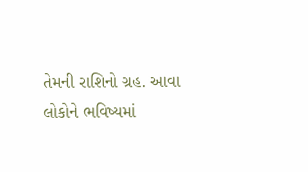તેમની રાશિનો ગ્રહ. આવા લોકોને ભવિષ્યમાં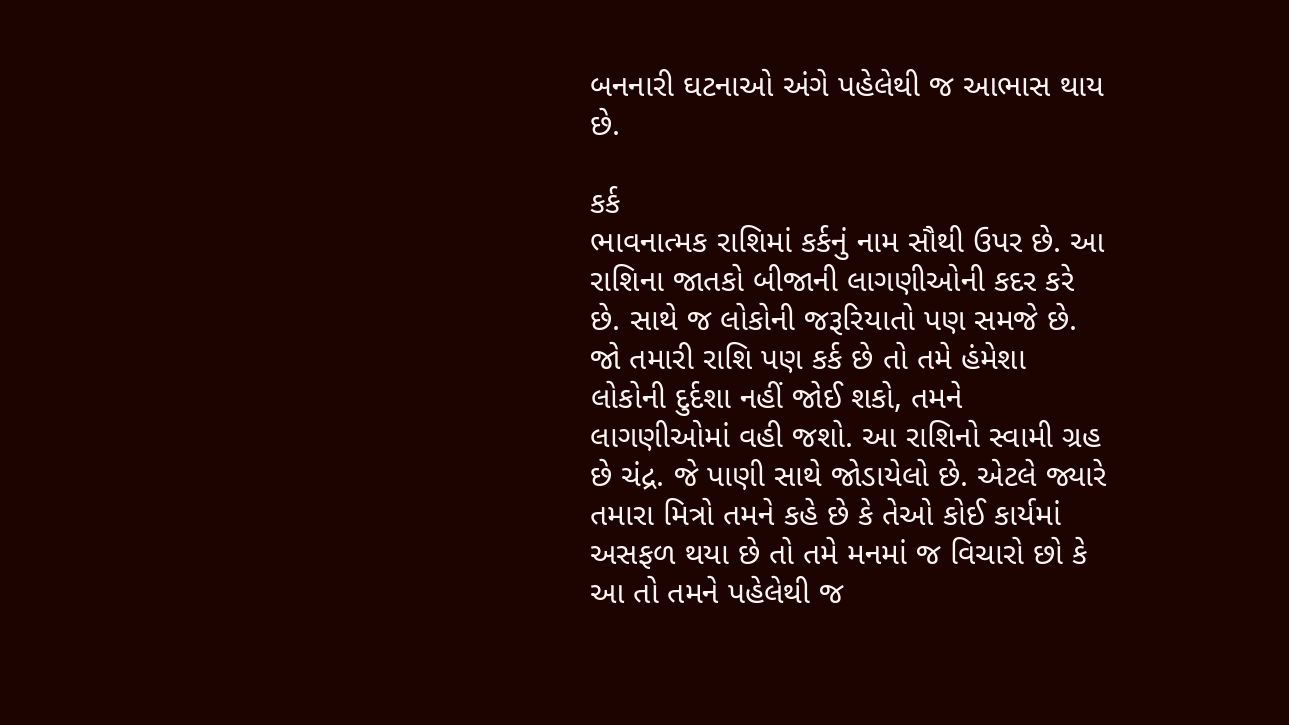બનનારી ઘટનાઓ અંગે પહેલેથી જ આભાસ થાય છે.

કર્ક
ભાવનાત્મક રાશિમાં કર્કનું નામ સૌથી ઉપર છે. આ રાશિના જાતકો બીજાની લાગણીઓની કદર કરે છે. સાથે જ લોકોની જરૂરિયાતો પણ સમજે છે. જો તમારી રાશિ પણ કર્ક છે તો તમે હંમેશા લોકોની દુર્દશા નહીં જોઈ શકો, તમને લાગણીઓમાં વહી જશો. આ રાશિનો સ્વામી ગ્રહ છે ચંદ્ર. જે પાણી સાથે જોડાયેલો છે. એટલે જ્યારે તમારા મિત્રો તમને કહે છે કે તેઓ કોઈ કાર્યમાં અસફળ થયા છે તો તમે મનમાં જ વિચારો છો કે આ તો તમને પહેલેથી જ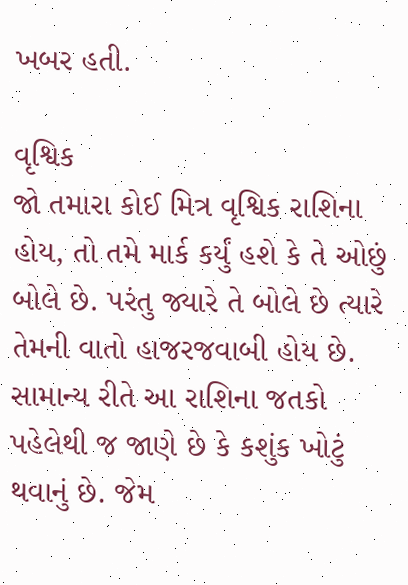ખબર હતી.

વૃશ્વિક
જો તમારા કોઈ મિત્ર વૃશ્વિક રાશિના હોય, તો તમે માર્ક કર્યું હશે કે તે ઓછું બોલે છે. પરંતુ જ્યારે તે બોલે છે ત્યારે તેમની વાતો હાજરજવાબી હોય છે. સામાન્ય રીતે આ રાશિના જતકો પહેલેથી જ જાણે છે કે કશુંક ખોટું થવાનું છે. જેમ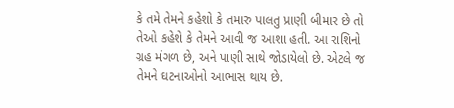કે તમે તેમને કહેશો કે તમારુ પાલતુ પ્રાણી બીમાર છે તો તેઓ કહેશે કે તેમને આવી જ આશા હતી. આ રાશિનો ગ્રહ મંગળ છે, અને પાણી સાથે જોડાયેલો છે. એટલે જ તેમને ઘટનાઓનો આભાસ થાય છે.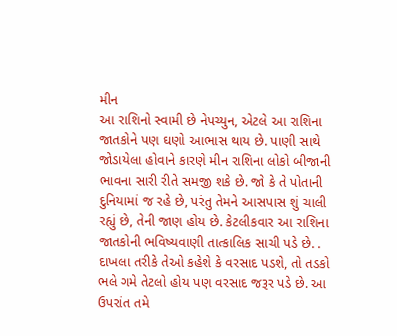મીન
આ રાશિનો સ્વામી છે નેપચ્યુન, એટલે આ રાશિના જાતકોને પણ ઘણો આભાસ થાય છે. પાણી સાથે જોડાયેલા હોવાને કારણે મીન રાશિના લોકો બીજાની ભાવના સારી રીતે સમજી શકે છે. જો કે તે પોતાની દુનિયામાં જ રહે છે, પરંતુ તેમને આસપાસ શું ચાલી રહ્યું છે, તેની જાણ હોય છે. કેટલીકવાર આ રાશિના જાતકોની ભવિષ્યવાણી તાત્કાલિક સાચી પડે છે. . દાખલા તરીકે તેઓ કહેશે કે વરસાદ પડશે, તો તડકો ભલે ગમે તેટલો હોય પણ વરસાદ જરૂર પડે છે. આ ઉપરાંત તમે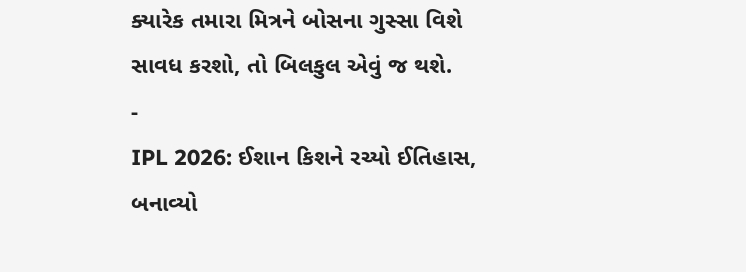ક્યારેક તમારા મિત્રને બોસના ગુસ્સા વિશે સાવધ કરશો, તો બિલકુલ એવું જ થશે.
-
IPL 2026: ઈશાન કિશને રચ્યો ઈતિહાસ, બનાવ્યો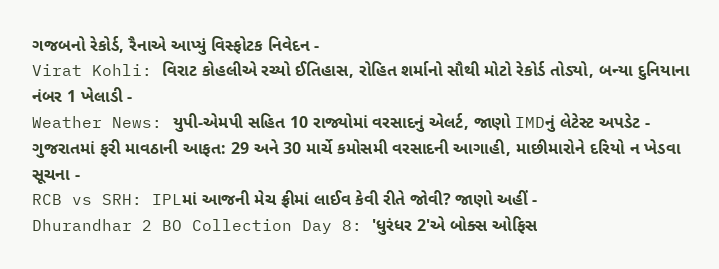ગજબનો રેકોર્ડ, રૈનાએ આપ્યું વિસ્ફોટક નિવેદન -
Virat Kohli: વિરાટ કોહલીએ રચ્યો ઈતિહાસ, રોહિત શર્માનો સૌથી મોટો રેકોર્ડ તોડ્યો, બન્યા દુનિયાના નંબર 1 ખેલાડી -
Weather News: યુપી-એમપી સહિત 10 રાજ્યોમાં વરસાદનું એલર્ટ, જાણો IMDનું લેટેસ્ટ અપડેટ -
ગુજરાતમાં ફરી માવઠાની આફત: 29 અને 30 માર્ચે કમોસમી વરસાદની આગાહી, માછીમારોને દરિયો ન ખેડવા સૂચના -
RCB vs SRH: IPLમાં આજની મેચ ફ્રીમાં લાઈવ કેવી રીતે જોવી? જાણો અહીં -
Dhurandhar 2 BO Collection Day 8: 'ધુરંધર 2'એ બોક્સ ઓફિસ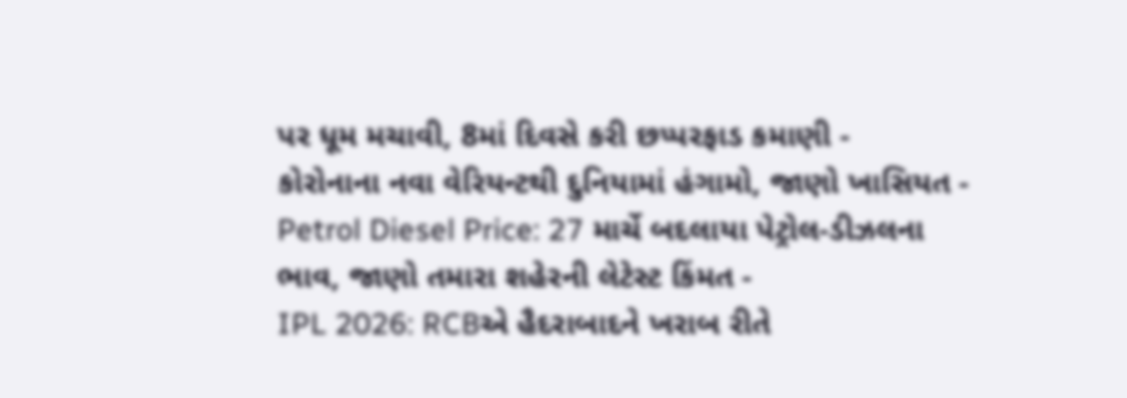પર ધૂમ મચાવી, 8માં દિવસે કરી છપ્પરફાડ કમાણી -
કોરોનાના નવા વેરિયન્ટથી દુનિયામાં હંગામો, જાણો ખાસિયત -
Petrol Diesel Price: 27 માર્ચે બદલાયા પેટ્રોલ-ડીઝલના ભાવ, જાણો તમારા શહેરની લેટેસ્ટ કિંમત -
IPL 2026: RCBએ હૈદરાબાદને ખરાબ રીતે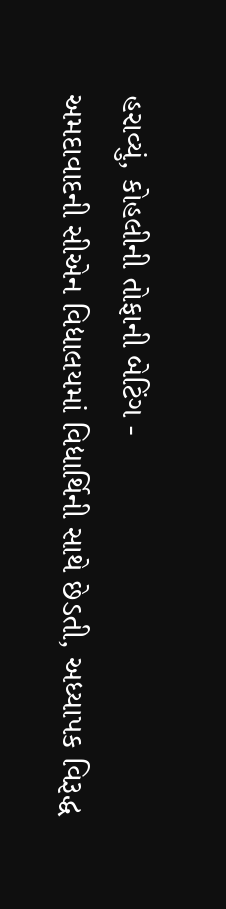હરાવ્યું, કોહલીની તોફાની બેટિંગ -
અમદાવાદની સીએન વિદ્યાલયમાં વિદ્યાર્થિની સાથે છેડતી, અધ્યાપક વિરૂદ્ધ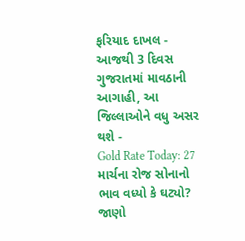ફરિયાદ દાખલ -
આજથી 3 દિવસ ગુજરાતમાં માવઠાની આગાહી, આ જિલ્લાઓને વધુ અસર થશે -
Gold Rate Today: 27 માર્ચના રોજ સોનાનો ભાવ વધ્યો કે ઘટ્યો? જાણો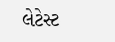લેટેસ્ટ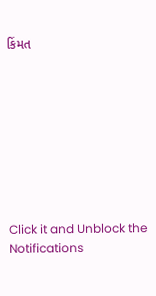કિંમત









Click it and Unblock the Notifications